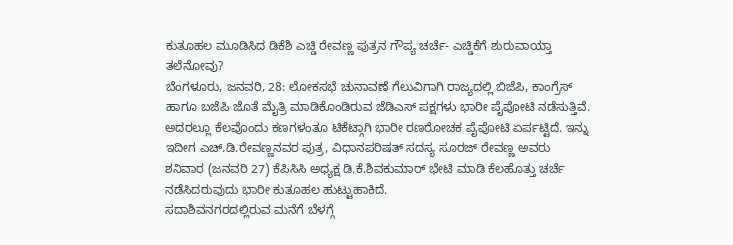ಕುತೂಹಲ ಮೂಡಿಸಿದ ಡಿಕೆಶಿ ಎಚ್ಡಿ ರೇವಣ್ಣ ಪುತ್ರನ ಗೌಪ್ಯ ಚರ್ಚೆ- ಎಚ್ಡಿಕೆಗೆ ಶುರುವಾಯ್ತಾ ತಲೆನೋವು?
ಬೆಂಗಳೂರು, ಜನವರಿ, 28: ಲೋಕಸಭೆ ಚುನಾವಣೆ ಗೆಲುವಿಗಾಗಿ ರಾಜ್ಯದಲ್ಲಿ ಬಿಜೆಪಿ, ಕಾಂಗ್ರೆಸ್ ಹಾಗೂ ಬಜೆಪಿ ಜೊತೆ ಮೈತ್ರಿ ಮಾಡಿಕೊಂಡಿರುವ ಜೆಡಿಎಸ್ ಪಕ್ಷಗಳು ಭಾರೀ ಪೈಪೋಟಿ ನಡೆಸುತ್ತಿವೆ. ಅದರಲ್ಲೂ ಕೆಲವೊಂದು ಕಣಗಳಂತೂ ಟಿಕೆಟ್ಗಾಗಿ ಭಾರೀ ರಣರೋಚಕ ಪೈಪೋಟಿ ಏರ್ಪಟ್ಟಿದೆ. ಇನ್ನು ಇದೀಗ ಎಚ್.ಡಿ.ರೇವಣ್ಣನವರ ಪುತ್ರ, ವಿಧಾನಪರಿಷತ್ ಸದಸ್ಯ ಸೂರಜ್ ರೇವಣ್ಣ ಅವರು ಶನಿವಾರ (ಜನವರಿ 27) ಕೆಪಿಸಿಸಿ ಅಧ್ಯಕ್ಷ ಡಿ.ಕೆ.ಶಿವಕುಮಾರ್ ಭೇಟಿ ಮಾಡಿ ಕೆಲಹೊತ್ತು ಚರ್ಚೆ ನಡೆಸಿದರುವುದು ಭಾರೀ ಕುತೂಹಲ ಹುಟ್ಟುಹಾಕಿದೆ.
ಸದಾಶಿವನಗರದಲ್ಲಿರುವ ಮನೆಗೆ ಬೆಳಗ್ಗೆ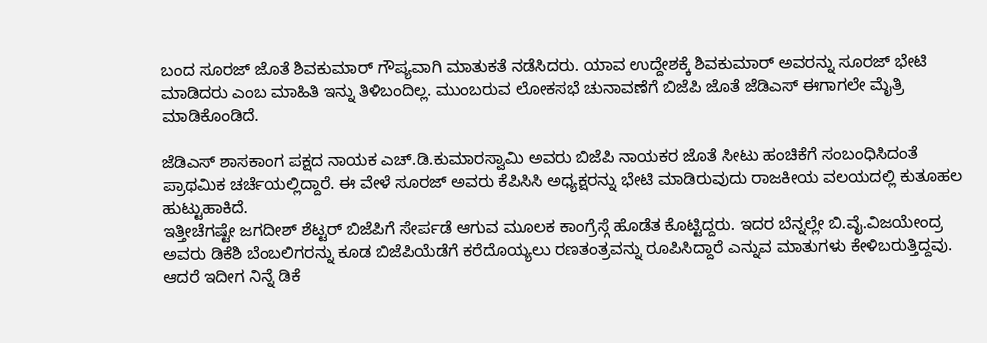ಬಂದ ಸೂರಜ್ ಜೊತೆ ಶಿವಕುಮಾರ್ ಗೌಪ್ಯವಾಗಿ ಮಾತುಕತೆ ನಡೆಸಿದರು. ಯಾವ ಉದ್ದೇಶಕ್ಕೆ ಶಿವಕುಮಾರ್ ಅವರನ್ನು ಸೂರಜ್ ಭೇಟಿ ಮಾಡಿದರು ಎಂಬ ಮಾಹಿತಿ ಇನ್ನು ತಿಳಿಬಂದಿಲ್ಲ. ಮುಂಬರುವ ಲೋಕಸಭೆ ಚುನಾವಣೆಗೆ ಬಿಜೆಪಿ ಜೊತೆ ಜೆಡಿಎಸ್ ಈಗಾಗಲೇ ಮೈತ್ರಿ ಮಾಡಿಕೊಂಡಿದೆ.

ಜೆಡಿಎಸ್ ಶಾಸಕಾಂಗ ಪಕ್ಷದ ನಾಯಕ ಎಚ್.ಡಿ.ಕುಮಾರಸ್ವಾಮಿ ಅವರು ಬಿಜೆಪಿ ನಾಯಕರ ಜೊತೆ ಸೀಟು ಹಂಚಿಕೆಗೆ ಸಂಬಂಧಿಸಿದಂತೆ ಪ್ರಾಥಮಿಕ ಚರ್ಚೆಯಲ್ಲಿದ್ದಾರೆ. ಈ ವೇಳೆ ಸೂರಜ್ ಅವರು ಕೆಪಿಸಿಸಿ ಅಧ್ಯಕ್ಷರನ್ನು ಭೇಟಿ ಮಾಡಿರುವುದು ರಾಜಕೀಯ ವಲಯದಲ್ಲಿ ಕುತೂಹಲ ಹುಟ್ಟುಹಾಕಿದೆ.
ಇತ್ತೀಚೆಗಷ್ಟೇ ಜಗದೀಶ್ ಶೆಟ್ಟರ್ ಬಿಜೆಪಿಗೆ ಸೇರ್ಪಡೆ ಆಗುವ ಮೂಲಕ ಕಾಂಗ್ರೆಸ್ಗೆ ಹೊಡೆತ ಕೊಟ್ಟಿದ್ದರು. ಇದರ ಬೆನ್ನಲ್ಲೇ ಬಿ.ವೈ.ವಿಜಯೇಂದ್ರ ಅವರು ಡಿಕೆಶಿ ಬೆಂಬಲಿಗರನ್ನು ಕೂಡ ಬಿಜೆಪಿಯೆಡೆಗೆ ಕರೆದೊಯ್ಯಲು ರಣತಂತ್ರವನ್ನು ರೂಪಿಸಿದ್ದಾರೆ ಎನ್ನುವ ಮಾತುಗಳು ಕೇಳಿಬರುತ್ತಿದ್ದವು. ಆದರೆ ಇದೀಗ ನಿನ್ನೆ ಡಿಕೆ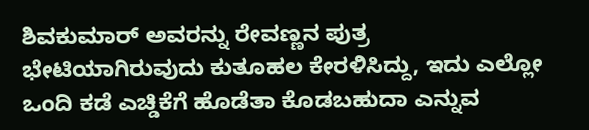ಶಿವಕುಮಾರ್ ಅವರನ್ನು ರೇವಣ್ಣನ ಪುತ್ರ ಭೇಟಿಯಾಗಿರುವುದು ಕುತೂಹಲ ಕೇರಳಿಸಿದ್ದು, ಇದು ಎಲ್ಲೋ ಒಂದಿ ಕಡೆ ಎಚ್ಡಿಕೆಗೆ ಹೊಡೆತಾ ಕೊಡಬಹುದಾ ಎನ್ನುವ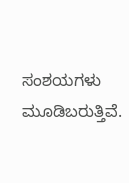ಸಂಶಯಗಳು ಮೂಡಿಬರುತ್ತಿವೆ.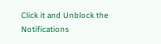Click it and Unblock the Notifications